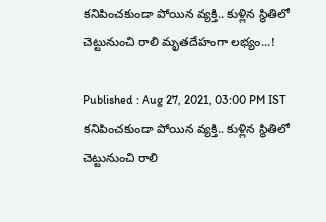కనిపించకుండా పోయిన వ్యక్తి.. కుళ్లిన స్థితిలో చెట్టునుంచి రాలి మృతదేహంగా లభ్యం...!

Published : Aug 27, 2021, 03:00 PM IST
కనిపించకుండా పోయిన వ్యక్తి.. కుళ్లిన స్థితిలో చెట్టునుంచి రాలి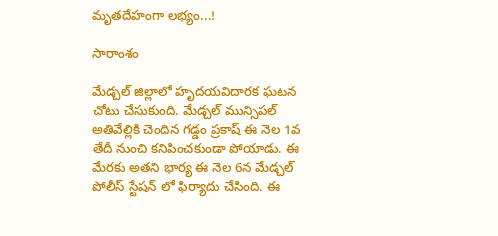మృతదేహంగా లభ్యం...!

సారాంశం

మేడ్చల్ జిల్లాలో హృదయవిదారక ఘటన చోటు చేసుకుంది. మేడ్చల్ మున్సిపల్ అతివేల్లికి చెందిన గడ్డం ప్రకాష్ ఈ నెల 1వ తేదీ నుంచి కనిపించకుండా పోయాడు. ఈ మేరకు అతని భార్య ఈ నెల 6న మేడ్చల్ పోలీస్ స్టేషన్ లో ఫిర్యాదు చేసింది. ఈ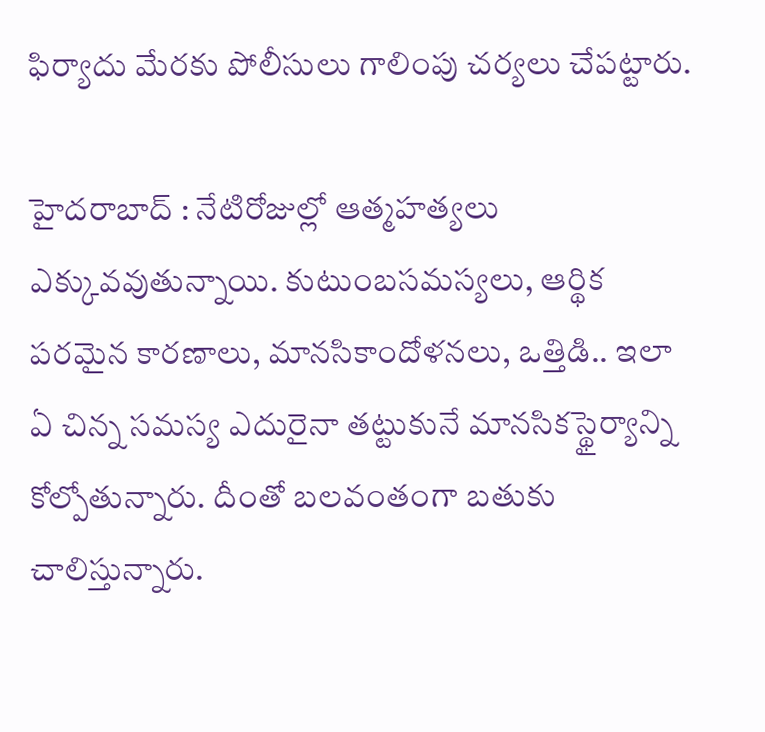ఫిర్యాదు మేరకు పోలీసులు గాలింపు చర్యలు చేపట్టారు.

హైదరాబాద్ : నేటిరోజుల్లో ఆత్మహత్యలు ఎక్కువవుతున్నాయి. కుటుంబసమస్యలు, ఆర్థిక పరమైన కారణాలు, మానసికాందోళనలు, ఒత్తిడి.. ఇలా ఏ చిన్న సమస్య ఎదురైనా తట్టుకునే మానసికస్థైర్యాన్ని కోల్పోతున్నారు. దీంతో బలవంతంగా బతుకు చాలిస్తున్నారు.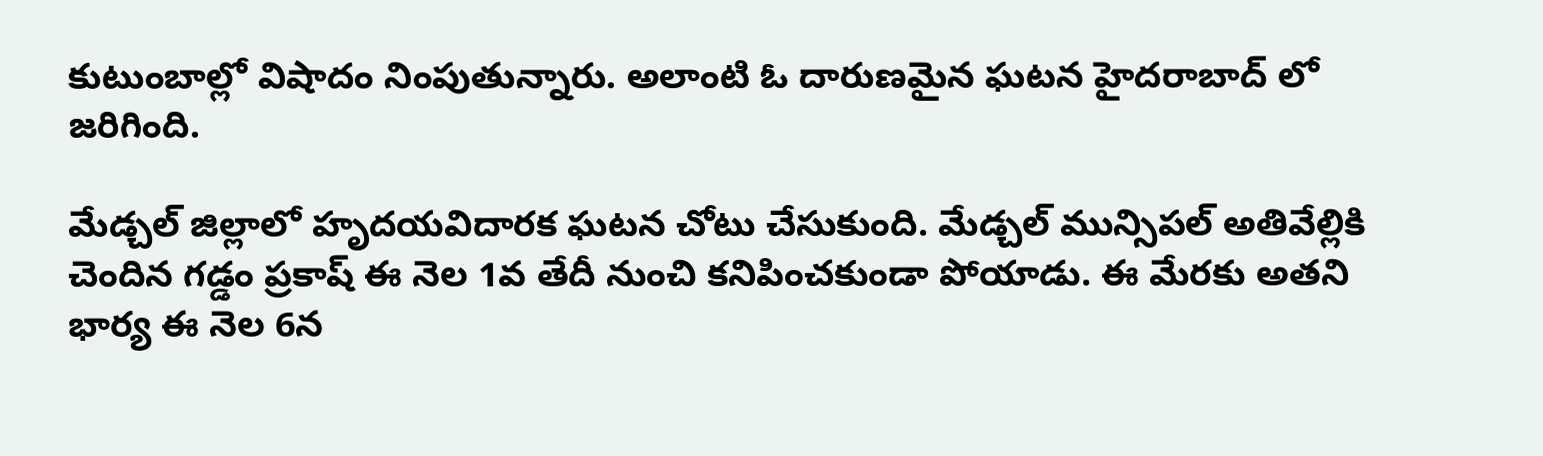కుటుంబాల్లో విషాదం నింపుతున్నారు. అలాంటి ఓ దారుణమైన ఘటన హైదరాబాద్ లో జరిగింది.

మేడ్చల్ జిల్లాలో హృదయవిదారక ఘటన చోటు చేసుకుంది. మేడ్చల్ మున్సిపల్ అతివేల్లికి చెందిన గడ్డం ప్రకాష్ ఈ నెల 1వ తేదీ నుంచి కనిపించకుండా పోయాడు. ఈ మేరకు అతని భార్య ఈ నెల 6న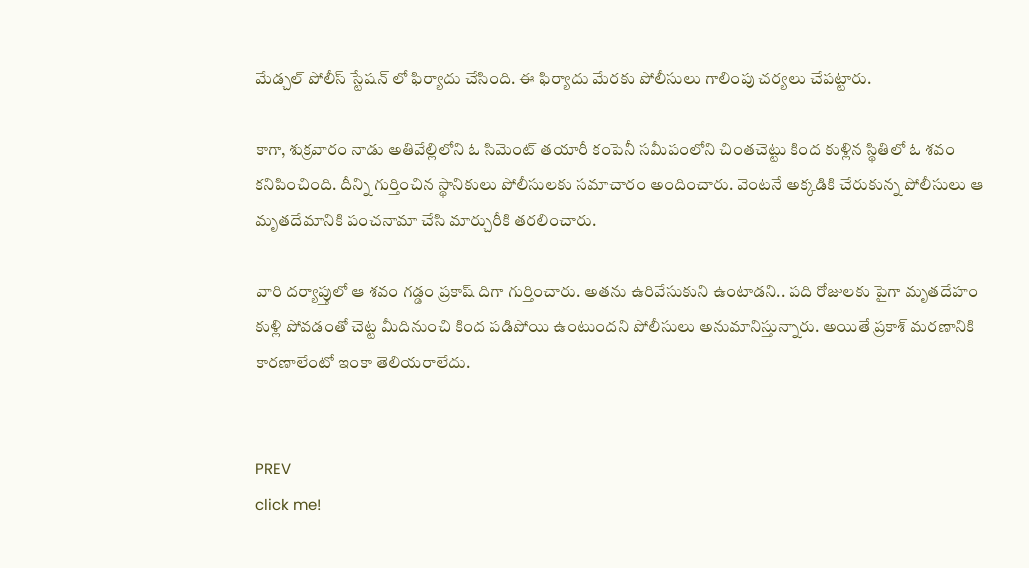మేడ్చల్ పోలీస్ స్టేషన్ లో ఫిర్యాదు చేసింది. ఈ ఫిర్యాదు మేరకు పోలీసులు గాలింపు చర్యలు చేపట్టారు.

కాగా, శుక్రవారం నాడు అతివేల్లిలోని ఓ సిమెంట్ తయారీ కంపెనీ సమీపంలోని చింతచెట్టు కింద కుళ్లిన స్థితిలో ఓ శవం కనిపించింది. దీన్ని గుర్తించిన స్థానికులు పోలీసులకు సమాచారం అందించారు. వెంటనే అక్కడికి చేరుకున్న పోలీసులు ఆ మృతదేమానికి పంచనామా చేసి మార్చురీకి తరలించారు.

వారి దర్యాప్తులో ఆ శవం గడ్డం ప్రకాష్ దిగా గుర్తించారు. అతను ఉరివేసుకుని ఉంటాడని.. పది రోజులకు పైగా మృతదేహం కుళ్లి పోవడంతో చెట్ట మీదినుంచి కింద పడిపోయి ఉంటుందని పోలీసులు అనుమానిస్తున్నారు. అయితే ప్రకాశ్ మరణానికి కారణాలేంటో ఇంకా తెలియరాలేదు.


PREV
click me!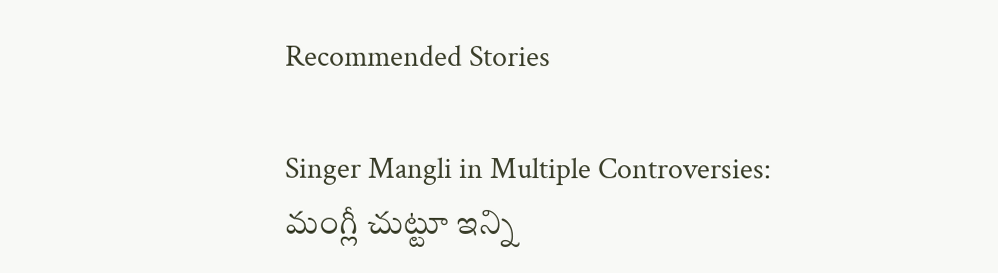Recommended Stories

Singer Mangli in Multiple Controversies: మంగ్లీ చుట్టూ ఇన్ని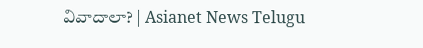వివాదాలా? | Asianet News Telugu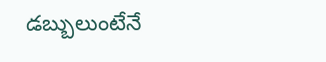డబ్బులుంటేనే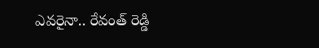ఎవరైనా.. రేవంత్ రెడ్డి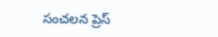సంచలన ప్రెస్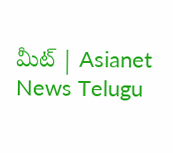మీట్ | Asianet News Telugu